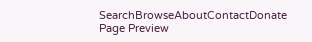SearchBrowseAboutContactDonate
Page Preview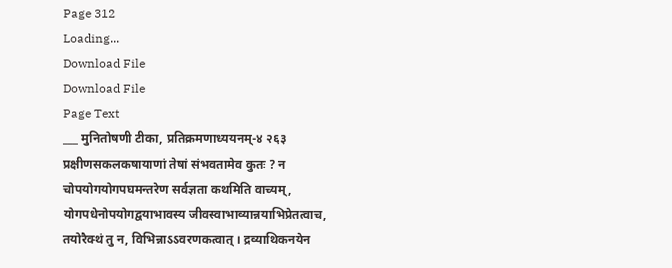Page 312
Loading...
Download File
Download File
Page Text
___ मुनितोषणी टीका, प्रतिक्रमणाध्ययनम्-४ २६३ प्रक्षीणसकलकषायाणां तेषां संभवतामेव कुतः ? न चोपयोगयोगपघमन्तरेण सर्वज्ञता कथमिति वाच्यम्, योगपधेनोपयोगद्वयाभावस्य जीवस्वाभाव्यान्नयाभिप्रेतत्वाच, तयोरैक्थं तु न, विभिन्नाऽऽवरणकत्वात् । द्रव्याथिकनयेन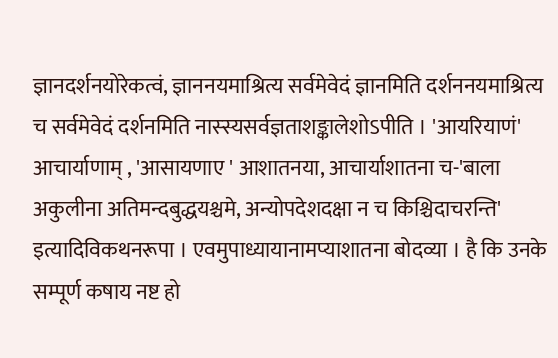ज्ञानदर्शनयोरेकत्वं, ज्ञाननयमाश्रित्य सर्वमेवेदं ज्ञानमिति दर्शननयमाश्रित्य च सर्वमेवेदं दर्शनमिति नास्स्यसर्वज्ञताशङ्कालेशोऽपीति । 'आयरियाणं' आचार्याणाम् , 'आसायणाए ' आशातनया, आचार्याशातना च-'बाला अकुलीना अतिमन्दबुद्धयश्चमे, अन्योपदेशदक्षा न च किश्चिदाचरन्ति' इत्यादिविकथनरूपा । एवमुपाध्यायानामप्याशातना बोदव्या । है कि उनके सम्पूर्ण कषाय नष्ट हो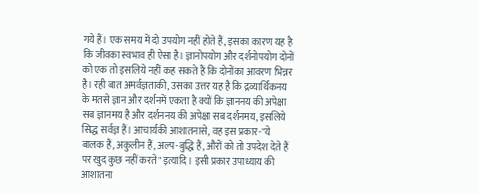गये हैं। एक समय में दो उपयोग नहीं होते हैं, इसका कारण यह है कि जीवका स्वभाव ही ऐसा है। ज्ञानोपयोग और दर्शनोपयोग दोनों को एक तो इसलिये नहीं कह सकते हैं कि दोनोंका आवरण भिन्नर है। रही बात अमर्वज्ञताकी, उसका उत्तर यह है कि द्रव्यार्थिकनय के मतसे ज्ञान और दर्शनमें एकता है क्यों कि ज्ञाननय की अपेक्षा सब ज्ञानमय है और दर्शननय की अपेक्षा सब दर्शनमय, इसलिये सिद्ध सर्वज्ञ हैं। आचार्यकी आशातनासे, वह इस प्रकार-"ये बालक हैं, अकुलीन हैं, अल्प-बुद्धि हैं, औरों को तो उपदेश देते हैं पर खुद कुछ नहीं करते" इत्यादि । इसी प्रकार उपाध्याय की आशातना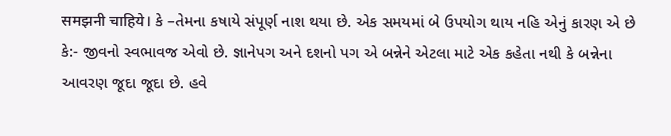समझनी चाहिये। કે –તેમના કષાયે સંપૂર્ણ નાશ થયા છે. એક સમયમાં બે ઉપયોગ થાય નહિ એનું કારણ એ છે કે:- જીવનો સ્વભાવજ એવો છે. જ્ઞાનેપગ અને દશનો પગ એ બન્નેને એટલા માટે એક કહેતા નથી કે બન્નેના આવરણ જૂદા જૂદા છે. હવે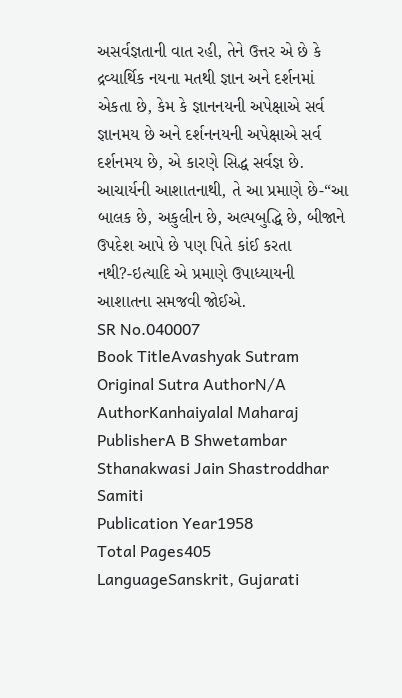અસર્વજ્ઞતાની વાત રહી, તેને ઉત્તર એ છે કે દ્રવ્યાર્થિક નયના મતથી જ્ઞાન અને દર્શનમાં એકતા છે, કેમ કે જ્ઞાનનયની અપેક્ષાએ સર્વ જ્ઞાનમય છે અને દર્શનનયની અપેક્ષાએ સર્વ દર્શનમય છે, એ કારણે સિદ્ધ સર્વજ્ઞ છે. આચાર્યની આશાતનાથી, તે આ પ્રમાણે છે-“આ બાલક છે, અકુલીન છે, અલ્પબુદ્ધિ છે, બીજાને ઉપદેશ આપે છે પણ પિતે કાંઈ કરતા નથી?-ઇત્યાદિ એ પ્રમાણે ઉપાધ્યાયની આશાતના સમજવી જોઈએ.
SR No.040007
Book TitleAvashyak Sutram
Original Sutra AuthorN/A
AuthorKanhaiyalal Maharaj
PublisherA B Shwetambar Sthanakwasi Jain Shastroddhar Samiti
Publication Year1958
Total Pages405
LanguageSanskrit, Gujarati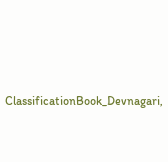ClassificationBook_Devnagari,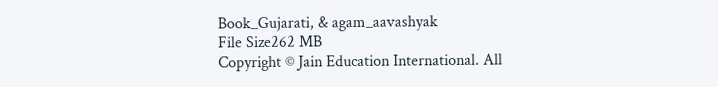Book_Gujarati, & agam_aavashyak
File Size262 MB
Copyright © Jain Education International. All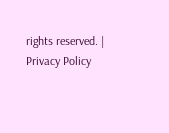rights reserved. | Privacy Policy